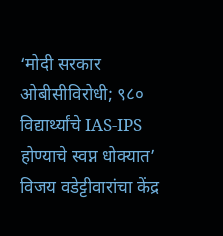‘मोदी सरकार ओबीसीविरोधी; ९८० विद्यार्थ्यांचे IAS-IPS होण्याचे स्वप्न धोक्यात’
विजय वडेट्टीवारांचा केंद्र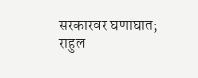सरकारवर घणाघात; राहुल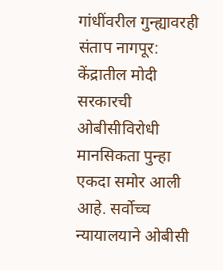गांधींवरील गुन्ह्यावरही संताप नागपूर: केंद्रातील मोदी सरकारची ओबीसीविरोधी मानसिकता पुन्हा एकदा समोर आली आहे. सर्वोच्च न्यायालयाने ओबीसी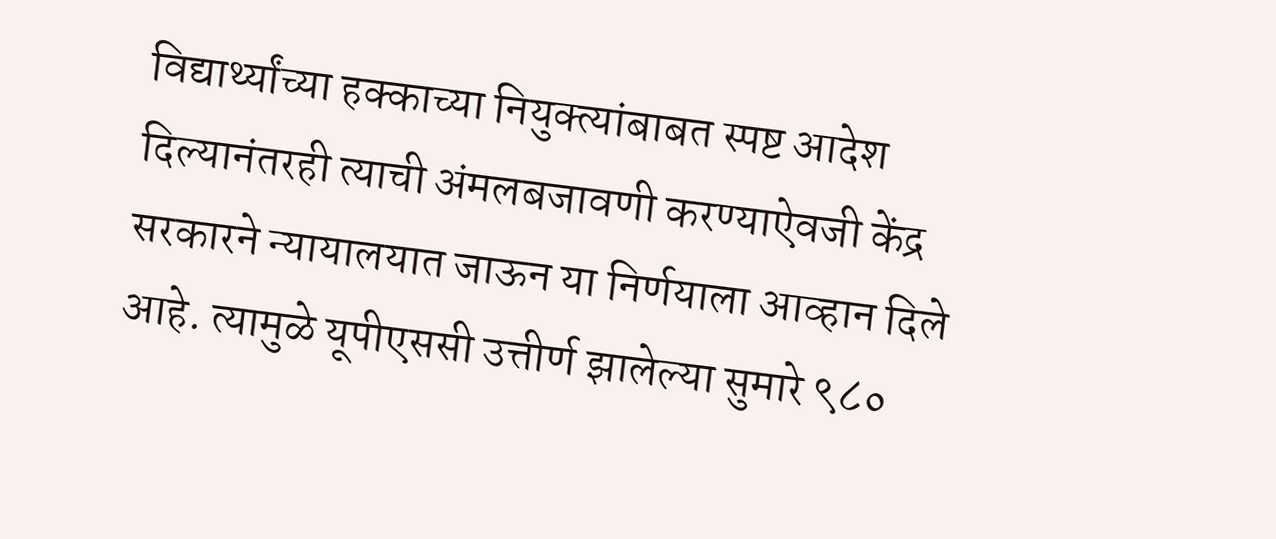विद्यार्थ्यांच्या हक्काच्या नियुक्त्यांबाबत स्पष्ट आदेश दिल्यानंतरही त्याची अंमलबजावणी करण्याऐवजी केंद्र सरकारने न्यायालयात जाऊन या निर्णयाला आव्हान दिले आहे. त्यामुळे यूपीएससी उत्तीर्ण झालेल्या सुमारे ९८०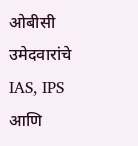ओबीसी उमेदवारांचे IAS, IPS आणि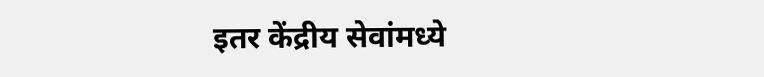इतर केंद्रीय सेवांमध्ये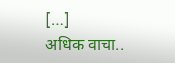[…]
अधिक वाचा..